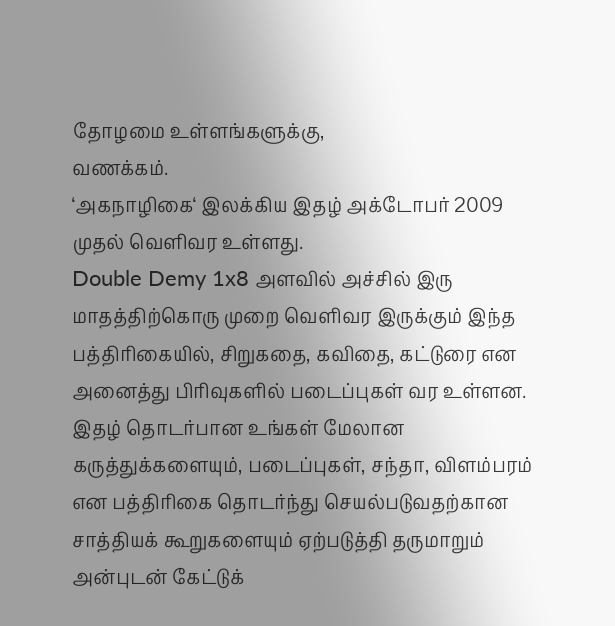தோழமை உள்ளங்களுக்கு,
வணக்கம்.
‘அகநாழிகை‘ இலக்கிய இதழ் அக்டோபர் 2009 முதல் வெளிவர உள்ளது.
Double Demy 1x8 அளவில் அச்சில் இரு மாதத்திற்கொரு முறை வெளிவர இருக்கும் இந்த பத்திரிகையில், சிறுகதை, கவிதை, கட்டுரை என அனைத்து பிரிவுகளில் படைப்புகள் வர உள்ளன.
இதழ் தொடர்பான உங்கள் மேலான கருத்துக்களையும், படைப்புகள், சந்தா, விளம்பரம் என பத்திரிகை தொடர்ந்து செயல்படுவதற்கான சாத்தியக் கூறுகளையும் ஏற்படுத்தி தருமாறும் அன்புடன் கேட்டுக்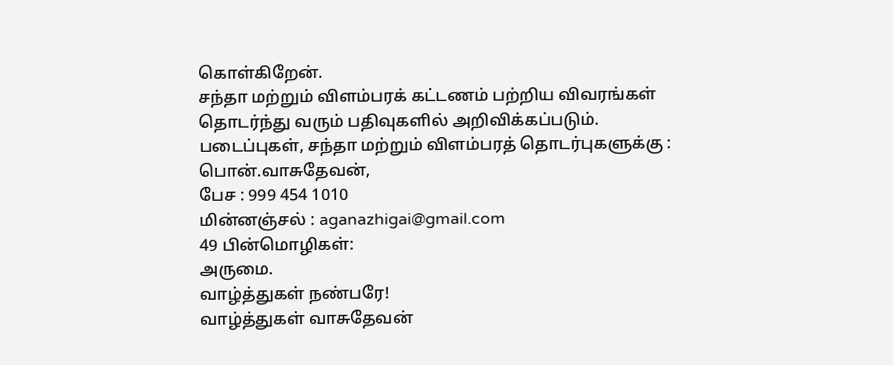கொள்கிறேன்.
சந்தா மற்றும் விளம்பரக் கட்டணம் பற்றிய விவரங்கள் தொடர்ந்து வரும் பதிவுகளில் அறிவிக்கப்படும்.
படைப்புகள், சந்தா மற்றும் விளம்பரத் தொடர்புகளுக்கு :
பொன்.வாசுதேவன்,
பேச : 999 454 1010
மின்னஞ்சல் : aganazhigai@gmail.com
49 பின்மொழிகள்:
அருமை.
வாழ்த்துகள் நண்பரே!
வாழ்த்துகள் வாசுதேவன்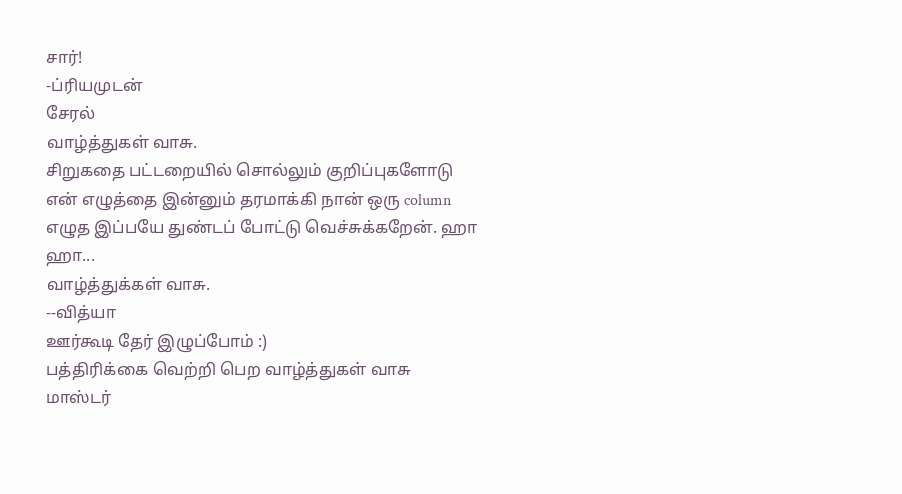சார்!
-ப்ரியமுடன்
சேரல்
வாழ்த்துகள் வாசு.
சிறுகதை பட்டறையில் சொல்லும் குறிப்புகளோடு என் எழுத்தை இன்னும் தரமாக்கி நான் ஒரு column எழுத இப்பயே துண்டப் போட்டு வெச்சுக்கறேன். ஹா ஹா...
வாழ்த்துக்கள் வாசு.
--வித்யா
ஊர்கூடி தேர் இழுப்போம் :)
பத்திரிக்கை வெற்றி பெற வாழ்த்துகள் வாசு
மாஸ்டர்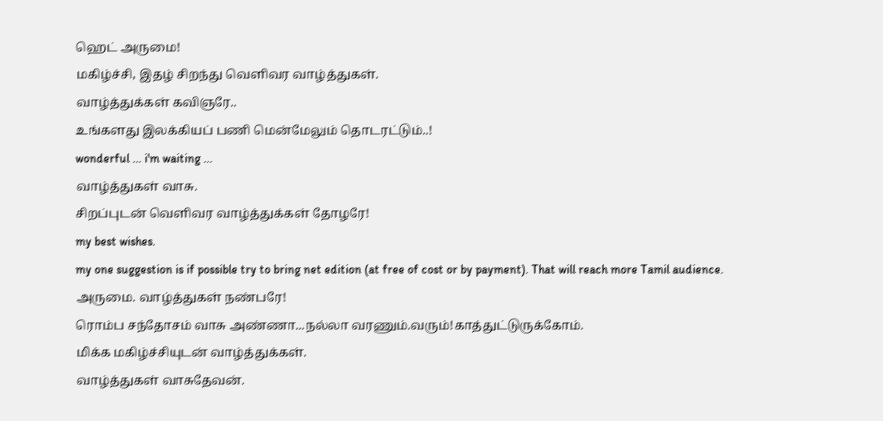ஹெட் அருமை!
மகிழ்ச்சி, இதழ் சிறந்து வெளிவர வாழ்த்துகள்.
வாழ்த்துக்கள் கவிஞரே..
உங்களது இலக்கியப் பணி மென்மேலும் தொடரட்டும்..!
wonderful ... i'm waiting ...
வாழ்த்துகள் வாசு.
சிறப்புடன் வெளிவர வாழ்த்துக்கள் தோழரே!
my best wishes.
my one suggestion is if possible try to bring net edition (at free of cost or by payment). That will reach more Tamil audience.
அருமை. வாழ்த்துகள் நண்பரே!
ரொம்ப சந்தோசம் வாசு அண்ணா...நல்லா வரணும்.வரும்!காத்துட்டுருக்கோம்.
மிக்க மகிழ்ச்சியுடன் வாழ்த்துக்கள்.
வாழ்த்துகள் வாசுதேவன்.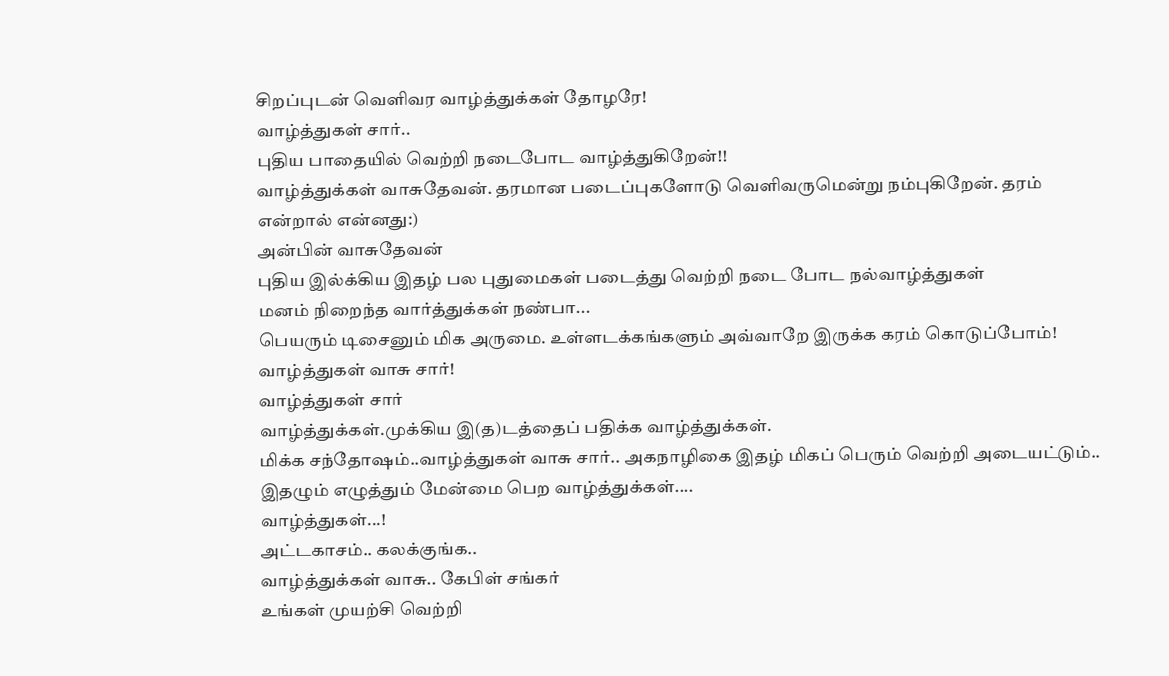சிறப்புடன் வெளிவர வாழ்த்துக்கள் தோழரே!
வாழ்த்துகள் சார்..
புதிய பாதையில் வெற்றி நடைபோட வாழ்த்துகிறேன்!!
வாழ்த்துக்கள் வாசுதேவன். தரமான படைப்புகளோடு வெளிவருமென்று நம்புகிறேன். தரம் என்றால் என்னது:)
அன்பின் வாசுதேவன்
புதிய இல்க்கிய இதழ் பல புதுமைகள் படைத்து வெற்றி நடை போட நல்வாழ்த்துகள்
மனம் நிறைந்த வார்த்துக்கள் நண்பா...
பெயரும் டிசைனும் மிக அருமை. உள்ளடக்கங்களும் அவ்வாறே இருக்க கரம் கொடுப்போம்!
வாழ்த்துகள் வாசு சார்!
வாழ்த்துகள் சார்
வாழ்த்துக்கள்.முக்கிய இ(த)டத்தைப் பதிக்க வாழ்த்துக்கள்.
மிக்க சந்தோஷம்..வாழ்த்துகள் வாசு சார்.. அகநாழிகை இதழ் மிகப் பெரும் வெற்றி அடையட்டும்..
இதழும் எழுத்தும் மேன்மை பெற வாழ்த்துக்கள்....
வாழ்த்துகள்...!
அட்டகாசம்.. கலக்குங்க..
வாழ்த்துக்கள் வாசு.. கேபிள் சங்கர்
உங்கள் முயற்சி வெற்றி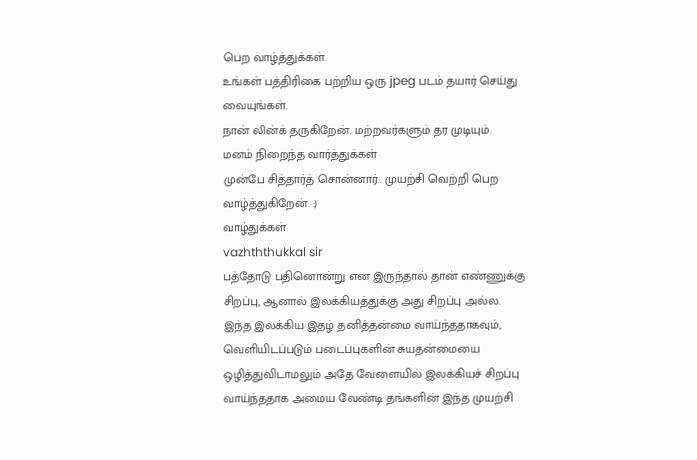பெற வாழ்த்துக்கள்.
உங்கள் பத்திரிகை பற்றிய ஒரு jpeg படம் தயார் செய்து வையுங்கள்.
நான் லின்க் தருகிறேன். மற்றவர்களும் தர முடியும்.
மனம் நிறைந்த வார்த்துக்கள்
முன்பே சித்தார்த் சொன்னார்.. முயற்சி வெற்றி பெற வாழ்த்துகிறேன். :)
வாழ்துக்கள்
vazhththukkal sir
பத்தோடு பதினொன்று என இருந்தால் தான் எண்ணுக்கு சிறப்பு, ஆனால் இலக்கியத்துக்கு அது சிறப்பு அல்ல. இந்த இலக்கிய இதழ் தனித்தன்மை வாய்ந்ததாகவும், வெளியிடப்படும் படைப்புகளின் சுயதன்மையை ஒழித்துவிடாமலும் அதே வேளையில் இலக்கியச் சிறப்பு வாய்ந்ததாக அமைய வேண்டி தங்களின் இந்த முயற்சி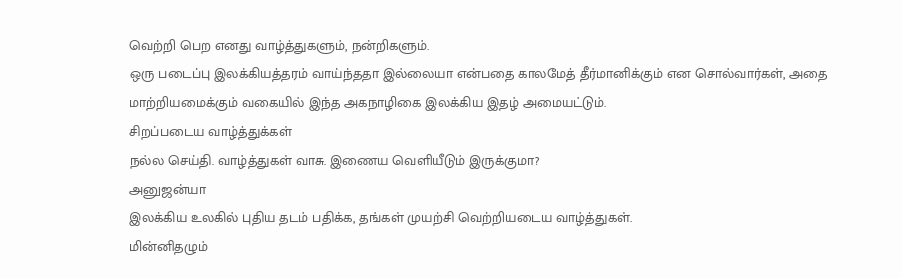வெற்றி பெற எனது வாழ்த்துகளும், நன்றிகளும்.
ஒரு படைப்பு இலக்கியத்தரம் வாய்ந்ததா இல்லையா என்பதை காலமேத் தீர்மானிக்கும் என சொல்வார்கள், அதை மாற்றியமைக்கும் வகையில் இந்த அகநாழிகை இலக்கிய இதழ் அமையட்டும்.
சிறப்படைய வாழ்த்துக்கள்
நல்ல செய்தி. வாழ்த்துகள் வாசு. இணைய வெளியீடும் இருக்குமா?
அனுஜன்யா
இலக்கிய உலகில் புதிய தடம் பதிக்க, தங்கள் முயற்சி வெற்றியடைய வாழ்த்துகள்.
மின்னிதழும்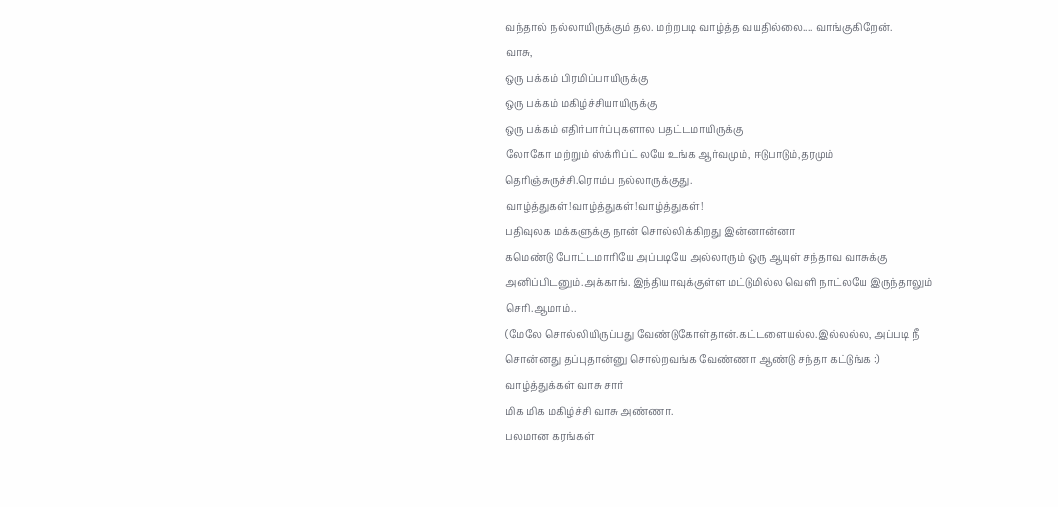வந்தால் நல்லாயிருக்கும் தல. மற்றபடி வாழ்த்த வயதில்லை.... வாங்குகிறேன்.
வாசு,
ஒரு பக்கம் பிரமிப்பாயிருக்கு
ஒரு பக்கம் மகிழ்ச்சியாயிருக்கு
ஒரு பக்கம் எதிர்பார்ப்புகளால பதட்டமாயிருக்கு
லோகோ மற்றும் ஸ்க்ரிப்ட் லயே உங்க ஆர்வமும், ஈடுபாடும்,தரமும் தெரிஞ்சுருச்சி.ரொம்ப நல்லாருக்குது.
வாழ்த்துகள்!வாழ்த்துகள்!வாழ்த்துகள்!
பதிவுலக மக்களுக்கு நான் சொல்லிக்கிறது இன்னான்னா
கமெண்டு போட்டமாரியே அப்படியே அல்லாரும் ஒரு ஆயுள் சந்தாவ வாசுக்கு அனிப்பிடனும்.அக்காங். இந்தியாவுக்குள்ள மட்டுமில்ல வெளி நாட்லயே இருந்தாலும் செரி.ஆமாம்..
(மேலே சொல்லியிருப்பது வேண்டுகோள்தான்.கட்டளையல்ல.இல்லல்ல, அப்படி நீ சொன்னது தப்புதான்னு சொல்றவங்க வேண்ணா ஆண்டு சந்தா கட்டுங்க :)
வாழ்த்துக்கள் வாசு சார்
மிக மிக மகிழ்ச்சி வாசு அண்ணா.
பலமான கரங்கள்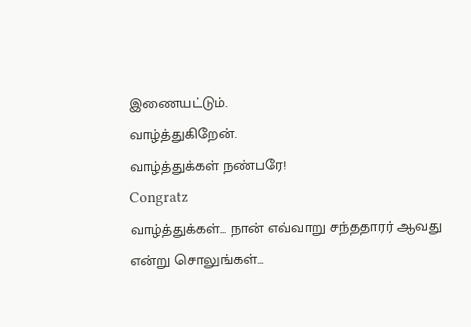இணையட்டும்.
வாழ்த்துகிறேன்.
வாழ்த்துக்கள் நண்பரே!
Congratz
வாழ்த்துக்கள்... நான் எவ்வாறு சந்ததாரர் ஆவது என்று சொலுங்கள்...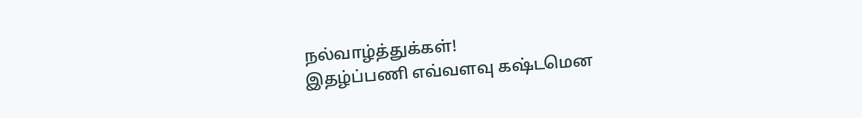நல்வாழ்த்துக்கள்!
இதழ்ப்பணி எவ்வளவு கஷ்டமென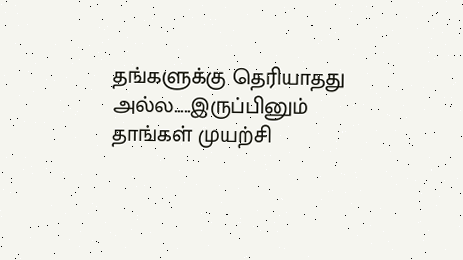தங்களுக்கு தெரியாதது அல்ல.....இருப்பினும் தாங்கள் முயற்சி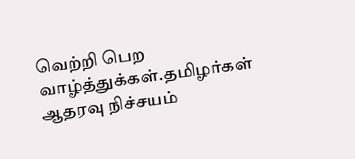வெற்றி பெற வாழ்த்துக்கள்.தமிழர்கள் ஆதரவு நிச்சயம்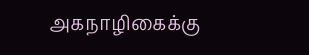அகநாழிகைக்கு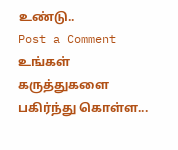உண்டு..
Post a Comment
உங்கள் கருத்துகளை பகிர்ந்து கொள்ள...